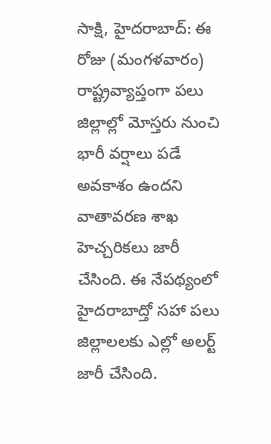సాక్షి, హైదరాబాద్: ఈ రోజు (మంగళవారం) రాష్ట్రవ్యాప్తంగా పలు జిల్లాల్లో మోస్తరు నుంచి భారీ వర్షాలు పడే అవకాశం ఉందని వాతావరణ శాఖ హెచ్చరికలు జారీ చేసింది. ఈ నేపథ్యంలో హైదరాబాద్తో సహా పలు జిల్లాలలకు ఎల్లో అలర్ట్ జారీ చేసింది.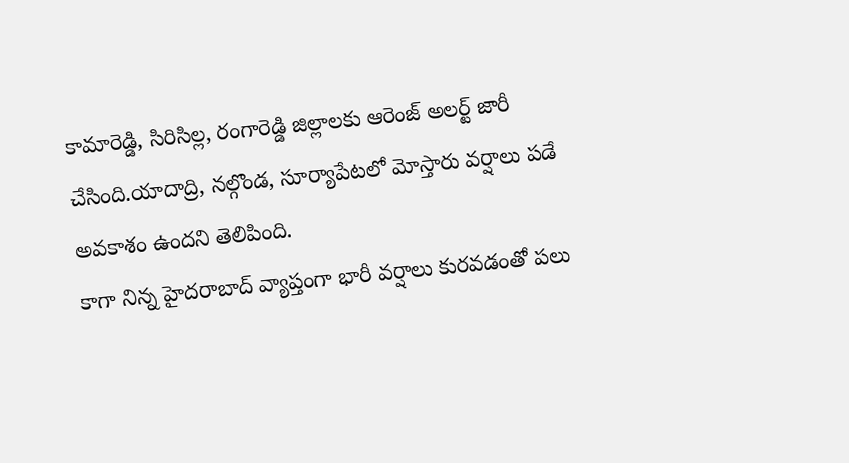కామారెడ్డి, సిరిసిల్ల, రంగారెడ్డి జిల్లాలకు ఆరెంజ్ అలర్ట్ జారీ చేసింది.యాదాద్రి, నల్గొండ, సూర్యాపేటలో మోస్తారు వర్షాలు పడే అవకాశం ఉందని తెలిపింది.
కాగా నిన్న హైదరాబాద్ వ్యాప్తంగా భారీ వర్షాలు కురవడంతో పలు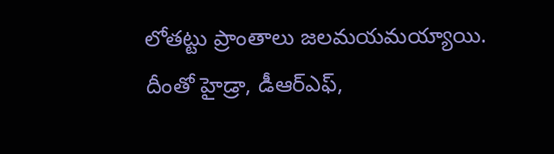లోతట్టు ప్రాంతాలు జలమయమయ్యాయి. దీంతో హైడ్రా, డీఆర్ఎఫ్,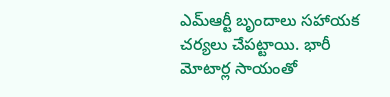ఎమ్ఆర్టీ బృందాలు సహాయక చర్యలు చేపట్టాయి. భారీ మోటార్ల సాయంతో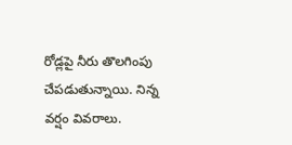రోడ్లపై నీరు తొలగింపు చేపడుతున్నాయి. నిన్న వర్షం వివరాలు.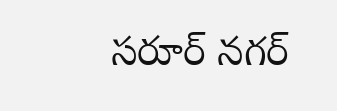సరూర్ నగర్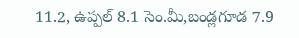11.2, ఉప్పల్ 8.1 సెం.మీ,బండ్లగూడ 7.9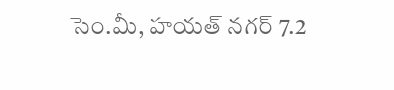సెం.మీ, హయత్ నగర్ 7.2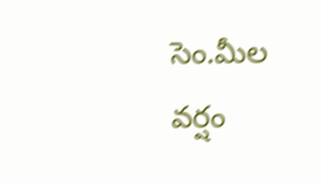సెం.మీల వర్షం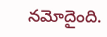నమోదైంది.